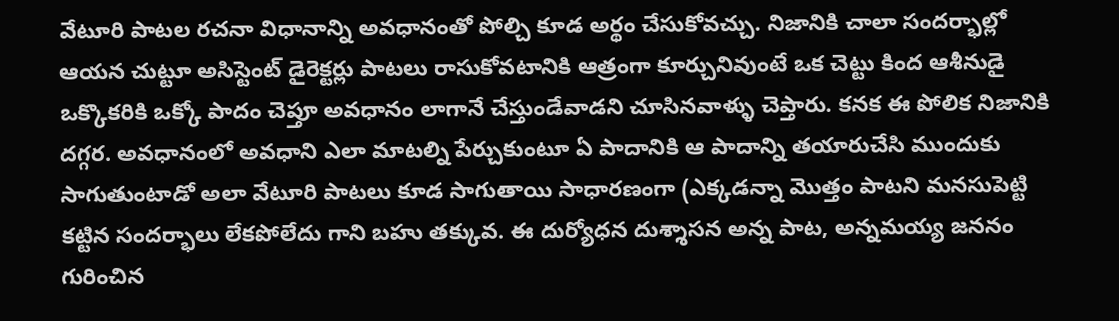వేటూరి పాటల రచనా విధానాన్ని అవధానంతో పోల్చి కూడ అర్థం చేసుకోవచ్చు. నిజానికి చాలా సందర్భాల్లో ఆయన చుట్టూ అసిస్టెంట్ డైరెక్టర్లు పాటలు రాసుకోవటానికి ఆత్రంగా కూర్చునివుంటే ఒక చెట్టు కింద ఆశీనుడై ఒక్కొకరికి ఒక్కో పాదం చెప్తూ అవధానం లాగానే చేస్తుండేవాడని చూసినవాళ్ళు చెప్తారు. కనక ఈ పోలిక నిజానికి దగ్గర. అవధానంలో అవధాని ఎలా మాటల్ని పేర్చుకుంటూ ఏ పాదానికి ఆ పాదాన్ని తయారుచేసి ముందుకు సాగుతుంటాడో అలా వేటూరి పాటలు కూడ సాగుతాయి సాధారణంగా (ఎక్కడన్నా మొత్తం పాటని మనసుపెట్టి కట్టిన సందర్భాలు లేకపోలేదు గాని బహు తక్కువ. ఈ దుర్యోధన దుశ్శాసన అన్న పాట, అన్నమయ్య జననం గురించిన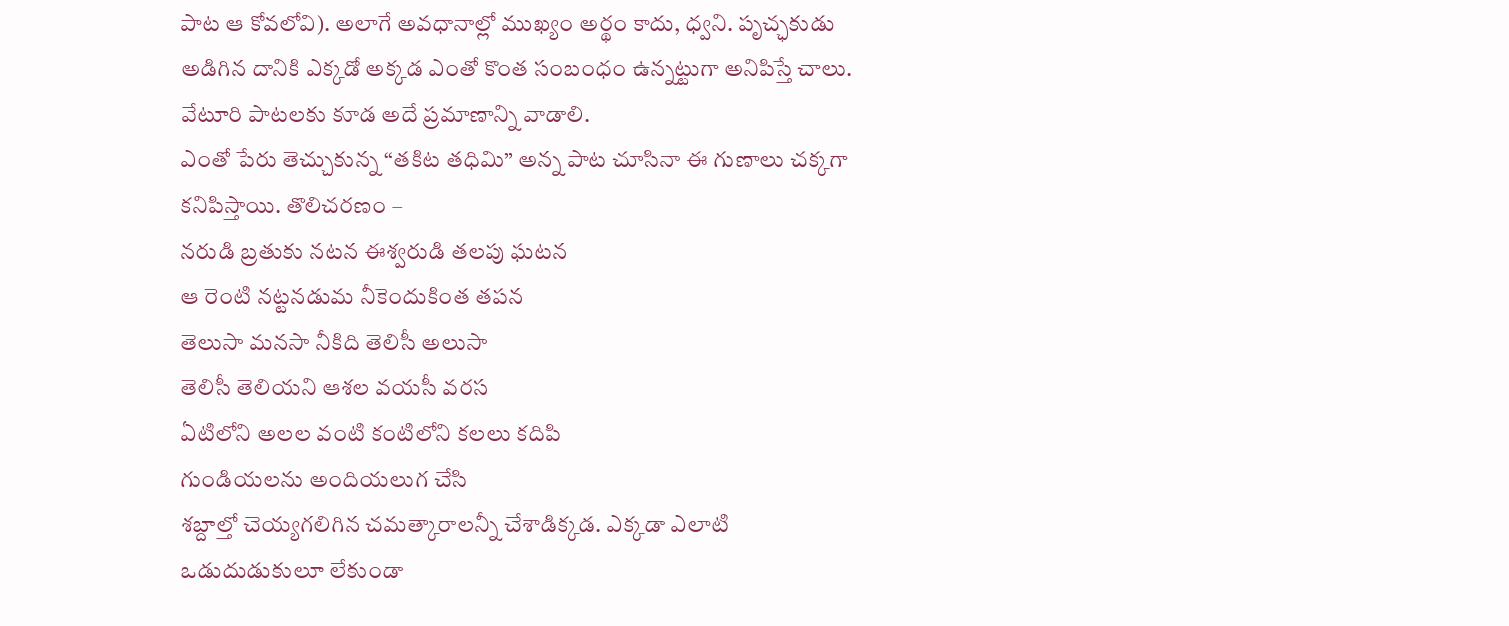పాట ఆ కోవలోవి). అలాగే అవధానాల్లో ముఖ్యం అర్థం కాదు, ధ్వని. పృచ్ఛకుడు అడిగిన దానికి ఎక్కడో అక్కడ ఎంతో కొంత సంబంధం ఉన్నట్టుగా అనిపిస్తే చాలు. వేటూరి పాటలకు కూడ అదే ప్రమాణాన్ని వాడాలి.
ఎంతో పేరు తెచ్చుకున్న “తకిట తధిమి” అన్న పాట చూసినా ఈ గుణాలు చక్కగా కనిపిస్తాయి. తొలిచరణం –
నరుడి బ్రతుకు నటన ఈశ్వరుడి తలపు ఘటన
ఆ రెంటి నట్టనడుమ నీకెందుకింత తపన
తెలుసా మనసా నీకిది తెలిసీ అలుసా
తెలిసీ తెలియని ఆశల వయసీ వరస
ఏటిలోని అలల వంటి కంటిలోని కలలు కదిపి
గుండియలను అందియలుగ చేసి
శబ్దాల్తో చెయ్యగలిగిన చమత్కారాలన్నీ చేశాడిక్కడ. ఎక్కడా ఎలాటి ఒడుదుడుకులూ లేకుండా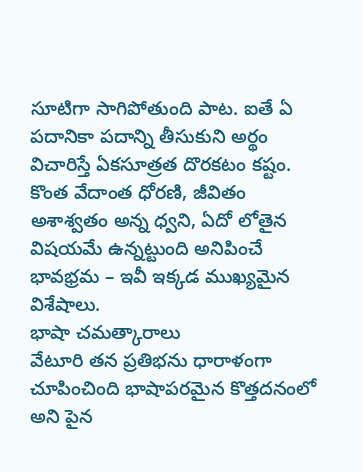సూటిగా సాగిపోతుంది పాట. ఐతే ఏ పదానికా పదాన్ని తీసుకుని అర్థం విచారిస్తే ఏకసూత్రత దొరకటం కష్టం. కొంత వేదాంత ధోరణి, జీవితం అశాశ్వతం అన్న ధ్వని, ఏదో లోతైన విషయమే ఉన్నట్టుంది అనిపించే భావభ్రమ – ఇవీ ఇక్కడ ముఖ్యమైన విశేషాలు.
భాషా చమత్కారాలు
వేటూరి తన ప్రతిభను ధారాళంగా చూపించింది భాషాపరమైన కొత్తదనంలో అని పైన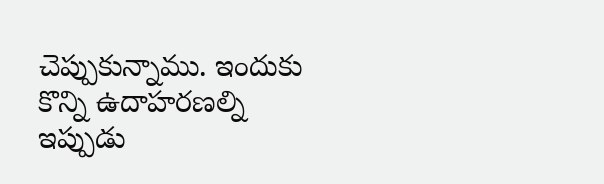చెప్పుకున్నాము. ఇందుకు కొన్ని ఉదాహరణల్ని ఇప్పుడు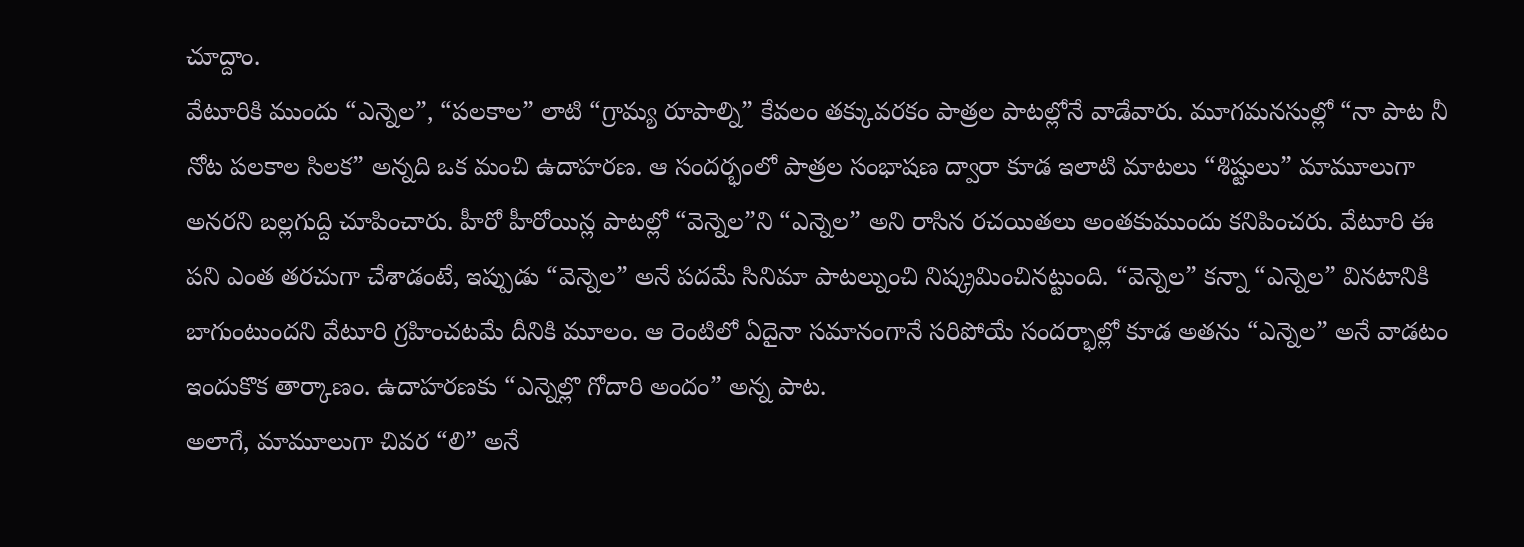చూద్దాం.
వేటూరికి ముందు “ఎన్నెల”, “పలకాల” లాటి “గ్రామ్య రూపాల్ని” కేవలం తక్కువరకం పాత్రల పాటల్లోనే వాడేవారు. మూగమనసుల్లో “నా పాట నీ నోట పలకాల సిలక” అన్నది ఒక మంచి ఉదాహరణ. ఆ సందర్భంలో పాత్రల సంభాషణ ద్వారా కూడ ఇలాటి మాటలు “శిష్టులు” మామూలుగా అనరని బల్లగుద్ది చూపించారు. హీరో హీరోయిన్ల పాటల్లో “వెన్నెల”ని “ఎన్నెల” అని రాసిన రచయితలు అంతకుముందు కనిపించరు. వేటూరి ఈ పని ఎంత తరచుగా చేశాడంటే, ఇప్పుడు “వెన్నెల” అనే పదమే సినిమా పాటల్నుంచి నిష్క్రమించినట్టుంది. “వెన్నెల” కన్నా “ఎన్నెల” వినటానికి బాగుంటుందని వేటూరి గ్రహించటమే దీనికి మూలం. ఆ రెంటిలో ఏదైనా సమానంగానే సరిపోయే సందర్భాల్లో కూడ అతను “ఎన్నెల” అనే వాడటం ఇందుకొక తార్కాణం. ఉదాహరణకు “ఎన్నెల్లొ గోదారి అందం” అన్న పాట.
అలాగే, మామూలుగా చివర “లి” అనే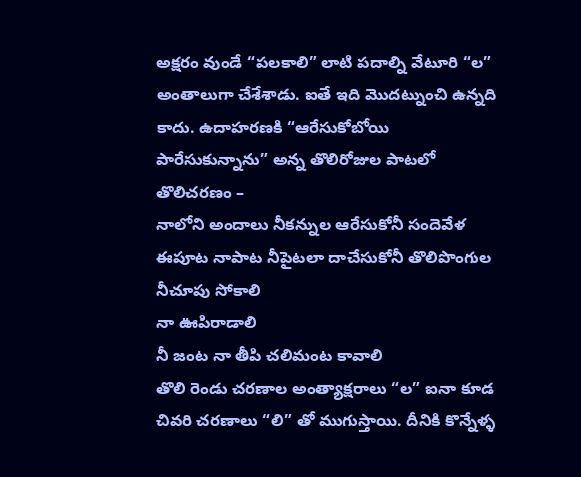అక్షరం వుండే “పలకాలి” లాటి పదాల్ని వేటూరి “ల” అంతాలుగా చేశేశాడు. ఐతే ఇది మొదట్నుంచి ఉన్నది కాదు. ఉదాహరణకి “ఆరేసుకోబోయి పారేసుకున్నాను” అన్న తొలిరోజుల పాటలో తొలిచరణం –
నాలోని అందాలు నీకన్నుల ఆరేసుకోనీ సందెవేళ
ఈపూట నాపాట నీపైటలా దాచేసుకోనీ తొలిపొంగుల
నీచూపు సోకాలి
నా ఊపిరాడాలి
నీ జంట నా తీపి చలిమంట కావాలి
తొలి రెండు చరణాల అంత్యాక్షరాలు “ల” ఐనా కూడ చివరి చరణాలు “లి” తో ముగుస్తాయి. దీనికి కొన్నేళ్ళ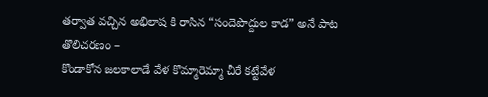తర్వాత వచ్చిన అభిలాష కి రాసిన “సందెపొద్దుల కాడ” అనే పాట తొలిచరణం –
కొండాకోన జలకాలాడే వేళ కొమ్మారెమ్మా చీరే కట్టేవేళ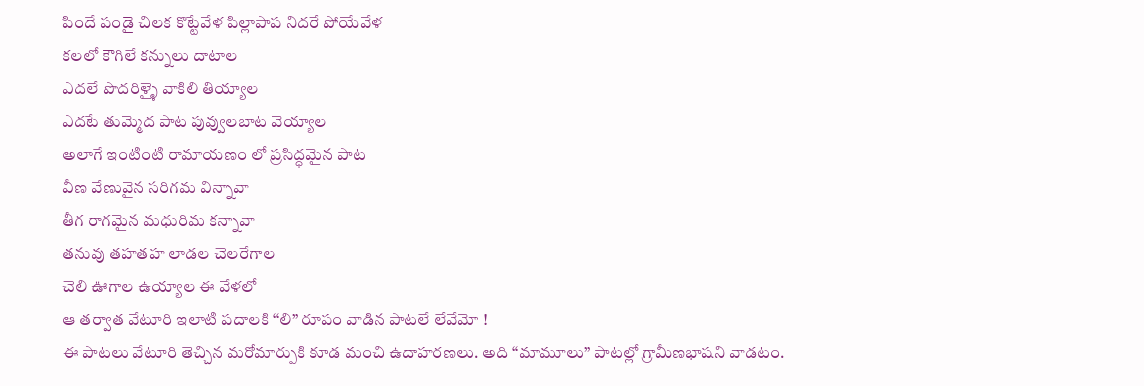పిందే పండై చిలక కొట్టేవేళ పిల్లాపాప నిదరే పోయేవేళ
కలలో కౌగిలే కన్నులు దాటాల
ఎదలే పొదరిళ్ళై వాకిలి తియ్యాల
ఎదటే తుమ్మెద పాట పువ్వులబాట వెయ్యాల
అలాగే ఇంటింటి రామాయణం లో ప్రసిద్ధమైన పాట
వీణ వేణువైన సరిగమ విన్నావా
తీగ రాగమైన మధురిమ కన్నావా
తనువు తహతహ లాడల చెలరేగాల
చెలి ఊగాల ఉయ్యాల ఈ వేళలో
ఆ తర్వాత వేటూరి ఇలాటి పదాలకి “లి” రూపం వాడిన పాటలే లేవేమో !
ఈ పాటలు వేటూరి తెచ్చిన మరోమార్పుకి కూడ మంచి ఉదాహరణలు. అది “మామూలు” పాటల్లో గ్రామీణభాషని వాడటం.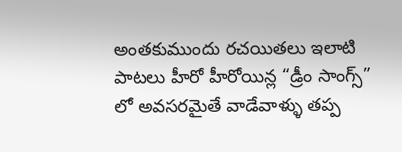అంతకుముందు రచయితలు ఇలాటి పాటలు హీరో హీరోయిన్ల “డ్రీం సాంగ్స్” లో అవసరమైతే వాడేవాళ్ళు తప్ప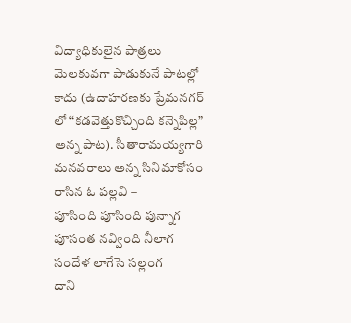విద్యాధికులైన పాత్రలు మెలకువగా పాడుకునే పాటల్లో కాదు (ఉదాహరణకు ప్రేమనగర్ లో “కడవెత్తుకొచ్చింది కన్నెపిల్ల” అన్న పాట). సీతారామయ్యగారి మనవరాలు అన్న సినిమాకోసం రాసిన ఓ పల్లవి –
పూసింది పూసింది పున్నాగ
పూసంత నవ్వింది నీలాగ
సందేళ లాగేసె సల్లంగ
దాని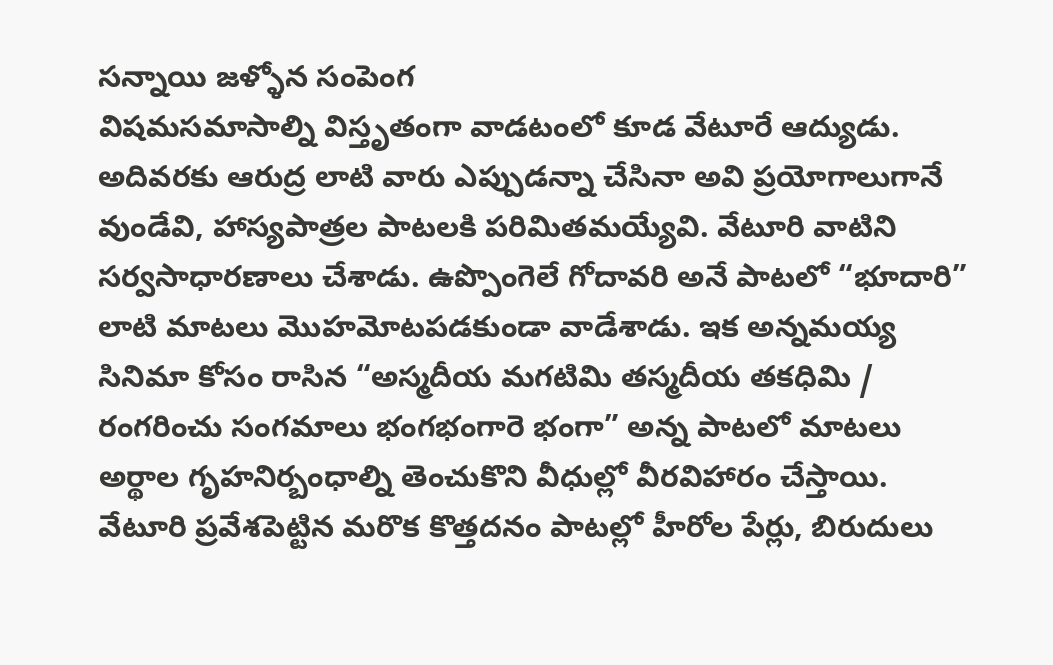సన్నాయి జళ్ళోన సంపెంగ
విషమసమాసాల్ని విస్తృతంగా వాడటంలో కూడ వేటూరే ఆద్యుడు. అదివరకు ఆరుద్ర లాటి వారు ఎప్పుడన్నా చేసినా అవి ప్రయోగాలుగానే వుండేవి, హాస్యపాత్రల పాటలకి పరిమితమయ్యేవి. వేటూరి వాటిని సర్వసాధారణాలు చేశాడు. ఉప్పొంగెలే గోదావరి అనే పాటలో “భూదారి” లాటి మాటలు మొహమోటపడకుండా వాడేశాడు. ఇక అన్నమయ్య సినిమా కోసం రాసిన “అస్మదీయ మగటిమి తస్మదీయ తకధిమి / రంగరించు సంగమాలు భంగభంగారె భంగా” అన్న పాటలో మాటలు అర్థాల గృహనిర్బంధాల్ని తెంచుకొని వీధుల్లో వీరవిహారం చేస్తాయి.
వేటూరి ప్రవేశపెట్టిన మరొక కొత్తదనం పాటల్లో హీరోల పేర్లు, బిరుదులు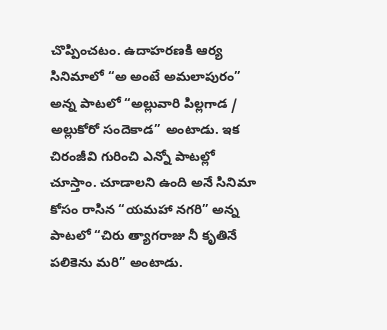చొప్పించటం. ఉదాహరణకి ఆర్య సినిమాలో “అ అంటే అమలాపురం” అన్న పాటలో “అల్లువారి పిల్లగాడ / అల్లుకోరో సందెకాడ” అంటాడు. ఇక చిరంజీవి గురించి ఎన్నో పాటల్లో చూస్తాం. చూడాలని ఉంది అనే సినిమా కోసం రాసిన “యమహా నగరి” అన్న పాటలో “చిరు త్యాగరాజు నీ కృతినే పలికెను మరి” అంటాడు.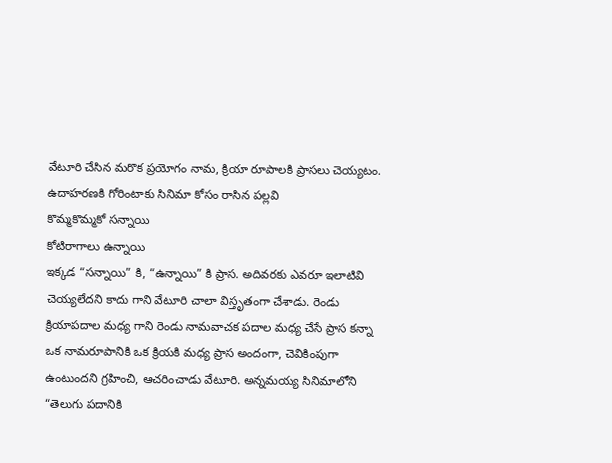వేటూరి చేసిన మరొక ప్రయోగం నామ, క్రియా రూపాలకి ప్రాసలు చెయ్యటం. ఉదాహరణకి గోరింటాకు సినిమా కోసం రాసిన పల్లవి
కొమ్మకొమ్మకో సన్నాయి
కోటిరాగాలు ఉన్నాయి
ఇక్కడ “సన్నాయి” కి, “ఉన్నాయి” కి ప్రాస. అదివరకు ఎవరూ ఇలాటివి చెయ్యలేదని కాదు గాని వేటూరి చాలా విస్తృతంగా చేశాడు. రెండు క్రియాపదాల మధ్య గాని రెండు నామవాచక పదాల మధ్య చేసే ప్రాస కన్నా ఒక నామరూపానికి ఒక క్రియకి మధ్య ప్రాస అందంగా, చెవికింపుగా ఉంటుందని గ్రహించి, ఆచరించాడు వేటూరి. అన్నమయ్య సినిమాలోని “తెలుగు పదానికి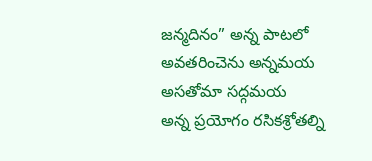జన్మదినం” అన్న పాటలో
అవతరించెను అన్నమయ
అసతోమా సద్గమయ
అన్న ప్రయోగం రసికశ్రోతల్ని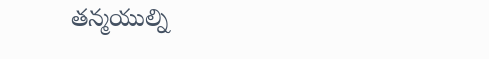తన్మయుల్ని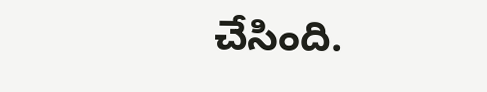చేసింది.